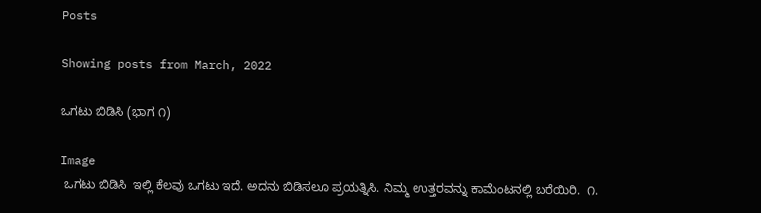Posts

Showing posts from March, 2022

ಒಗಟು ಬಿಡಿಸಿ (ಭಾಗ ೧)

Image
 ಒಗಟು ಬಿಡಿಸಿ  ಇಲ್ಲಿ ಕೆಲವು ಒಗಟು ಇದೆ. ಅದನು ಬಿಡಿಸಲೂ ಪ್ರಯತ್ನಿಸಿ. ನಿಮ್ಮ ಉತ್ತರವನ್ನು ಕಾಮೆಂಟನಲ್ಲಿ ಬರೆಯಿರಿ.  ೧.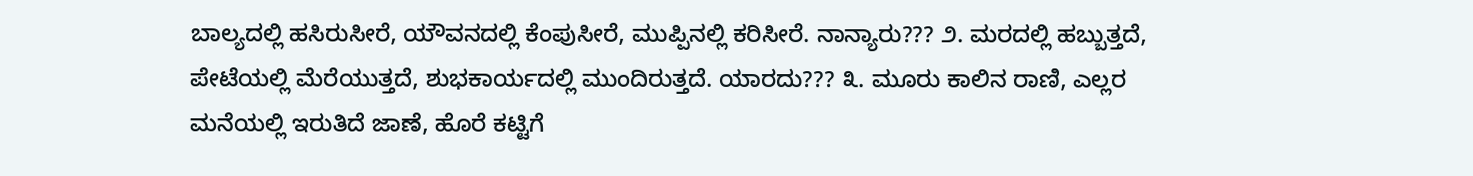ಬಾಲ್ಯದಲ್ಲಿ ಹಸಿರುಸೀರೆ, ಯೌವನದಲ್ಲಿ ಕೆಂಪುಸೀರೆ, ಮುಪ್ಪಿನಲ್ಲಿ ಕರಿಸೀರೆ. ನಾನ್ಯಾರು??? ೨. ಮರದಲ್ಲಿ ಹಬ್ಬುತ್ತದೆ, ಪೇಟೆಯಲ್ಲಿ ಮೆರೆಯುತ್ತದೆ, ಶುಭಕಾರ್ಯದಲ್ಲಿ ಮುಂದಿರುತ್ತದೆ. ಯಾರದು??? ೩. ಮೂರು ಕಾಲಿನ ರಾಣಿ, ಎಲ್ಲರ ಮನೆಯಲ್ಲಿ ಇರುತಿದೆ ಜಾಣೆ, ಹೊರೆ ಕಟ್ಟಿಗೆ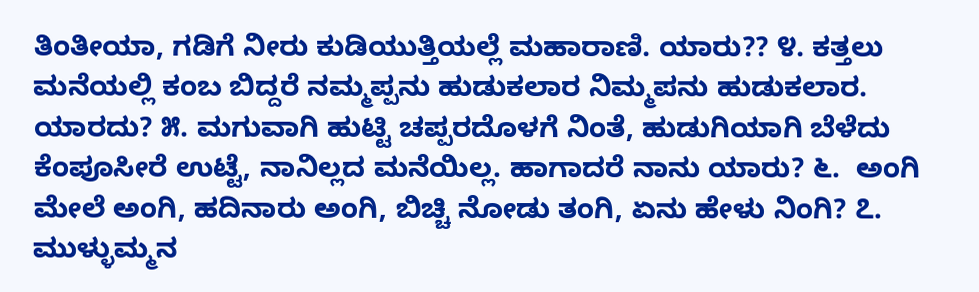ತಿಂತೀಯಾ, ಗಡಿಗೆ ನೀರು ಕುಡಿಯುತ್ತಿಯಲ್ಲೆ ಮಹಾರಾಣಿ. ಯಾರು?? ೪. ಕತ್ತಲು ಮನೆಯಲ್ಲಿ ಕಂಬ ಬಿದ್ದರೆ ನಮ್ಮಪ್ಪನು ಹುಡುಕಲಾರ ನಿಮ್ಮಪನು ಹುಡುಕಲಾರ. ಯಾರದು? ೫. ಮಗುವಾಗಿ ಹುಟ್ಟಿ ಚಪ್ಪರದೊಳಗೆ ನಿಂತೆ, ಹುಡುಗಿಯಾಗಿ ಬೆಳೆದು ಕೆಂಪೂಸೀರೆ ಉಟ್ಟೆ, ನಾನಿಲ್ಲದ ಮನೆಯಿಲ್ಲ. ಹಾಗಾದರೆ ನಾನು ಯಾರು? ೬.  ಅಂಗಿ ಮೇಲೆ ಅಂಗಿ, ಹದಿನಾರು ಅಂಗಿ, ಬಿಚ್ಚಿ ನೋಡು ತಂಗಿ, ಏನು ಹೇಳು ನಿಂಗಿ? ೭.  ಮುಳ್ಳುಮ್ಮನ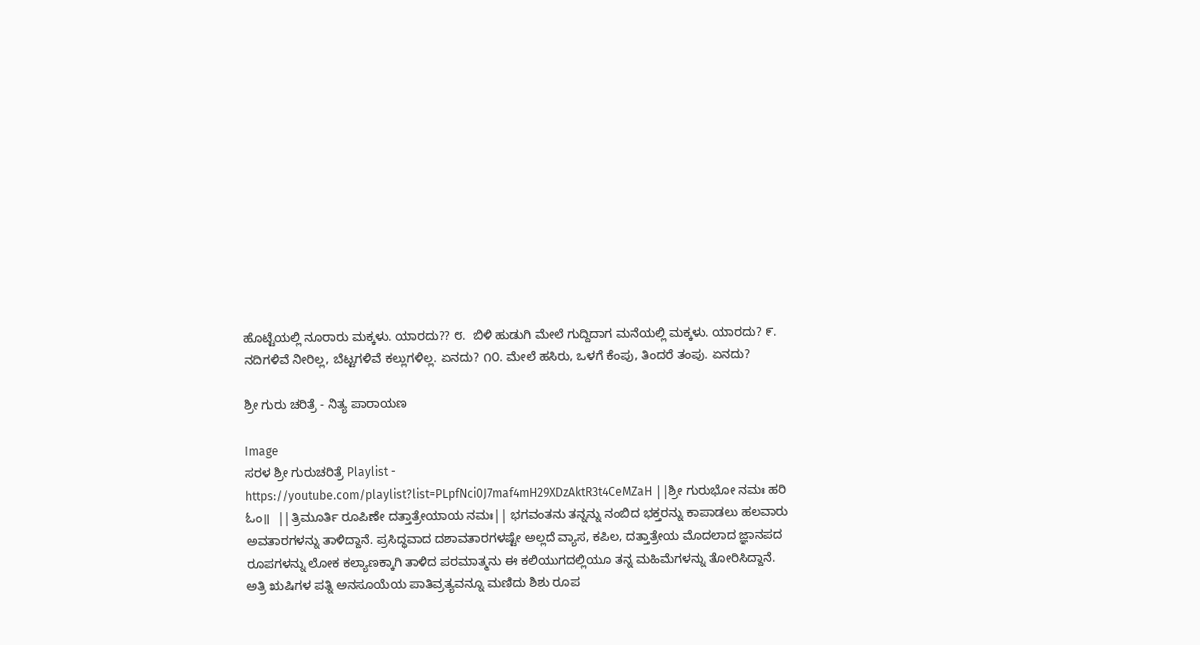ಹೊಟ್ಟೆಯಲ್ಲಿ ನೂರಾರು ಮಕ್ಕಳು. ಯಾರದು?? ೮.  ಬಿಳಿ ಹುಡುಗಿ ಮೇಲೆ ಗುದ್ದಿದಾಗ ಮನೆಯಲ್ಲಿ ಮಕ್ಕಳು. ಯಾರದು? ೯. ನದಿಗಳಿವೆ ನೀರಿಲ್ಲ, ಬೆಟ್ಟಗಳಿವೆ ಕಲ್ಲುಗಳಿಲ್ಲ. ಏನದು? ೧೦. ಮೇಲೆ ಹಸಿರು, ಒಳಗೆ ಕೆಂಪು, ತಿಂದರೆ ತಂಪು. ಏನದು?

ಶ್ರೀ ಗುರು ಚರಿತ್ರೆ - ನಿತ್ಯ ಪಾರಾಯಣ

Image
ಸರಳ ಶ್ರೀ ಗುರುಚರಿತ್ರೆ Playlist - https://youtube.com/playlist?list=PLpfNci0J7maf4mH29XDzAktR3t4CeMZaH ||ಶ್ರೀ ಗುರುಭೋ ನಮಃ ಹರಿ ಓಂ॥  ||ತ್ರಿಮೂರ್ತಿ ರೂಪಿಣೇ ದತ್ತಾತ್ರೇಯಾಯ ನಮಃ|| ಭಗವಂತನು ತನ್ನನ್ನು ನಂಬಿದ ಭಕ್ತರನ್ನು ಕಾಪಾಡಲು ಹಲವಾರು ಅವತಾರಗಳನ್ನು ತಾಳಿದ್ದಾನೆ. ಪ್ರಸಿದ್ಧವಾದ ದಶಾವತಾರಗಳಷ್ಟೇ ಅಲ್ಲದೆ ವ್ಯಾಸ, ಕಪಿಲ, ದತ್ತಾತ್ರೇಯ ಮೊದಲಾದ ಜ್ಞಾನಪದ ರೂಪಗಳನ್ನು ಲೋಕ ಕಲ್ಯಾಣಕ್ಕಾಗಿ ತಾಳಿದ ಪರಮಾತ್ಮನು ಈ ಕಲಿಯುಗದಲ್ಲಿಯೂ ತನ್ನ ಮಹಿಮೆಗಳನ್ನು ತೋರಿಸಿದ್ದಾನೆ. ಅತ್ರಿ ಋಷಿಗಳ ಪತ್ನಿ ಅನಸೂಯೆಯ ಪಾತಿವ್ರತ್ಯವನ್ನೂ ಮಣಿದು ಶಿಶು ರೂಪ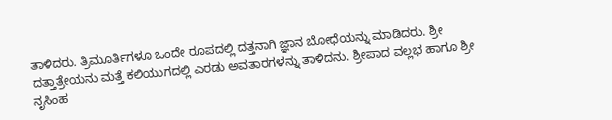ತಾಳಿದರು. ತ್ರಿಮೂರ್ತಿಗಳೂ ಒಂದೇ ರೂಪದಲ್ಲಿ ದತ್ತನಾಗಿ ಜ್ಞಾನ ಬೋಧೆಯನ್ನು ಮಾಡಿದರು. ಶ್ರೀ ದತ್ತಾತ್ರೇಯನು ಮತ್ತೆ ಕಲಿಯುಗದಲ್ಲಿ ಎರಡು ಅವತಾರಗಳನ್ನು ತಾಳಿದನು. ಶ್ರೀಪಾದ ವಲ್ಲಭ ಹಾಗೂ ಶ್ರೀ ನೃಸಿಂಹ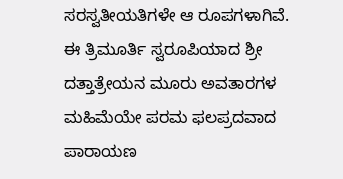ಸರಸ್ವತೀಯತಿಗಳೇ ಆ ರೂಪಗಳಾಗಿವೆ. ಈ ತ್ರಿಮೂರ್ತಿ ಸ್ವರೂಪಿಯಾದ ಶ್ರೀ ದತ್ತಾತ್ರೇಯನ ಮೂರು ಅವತಾರಗಳ ಮಹಿಮೆಯೇ ಪರಮ ಫಲಪ್ರದವಾದ ಪಾರಾಯಣ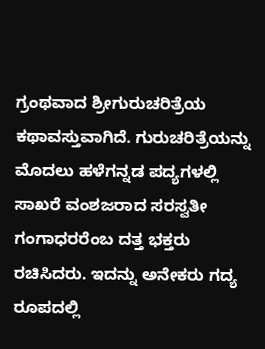ಗ್ರಂಥವಾದ ಶ್ರೀಗುರುಚರಿತ್ರೆಯ ಕಥಾವಸ್ತುವಾಗಿದೆ. ಗುರುಚರಿತ್ರೆಯನ್ನು ಮೊದಲು ಹಳೆಗನ್ನಡ ಪದ್ಯಗಳಲ್ಲಿ ಸಾಖರೆ ವಂಶಜರಾದ ಸರಸ್ವತೀ ಗಂಗಾಧರರೆಂಬ ದತ್ತ ಭಕ್ತರು ರಚಿಸಿದರು. ಇದನ್ನು ಅನೇಕರು ಗದ್ಯ ರೂಪದಲ್ಲಿ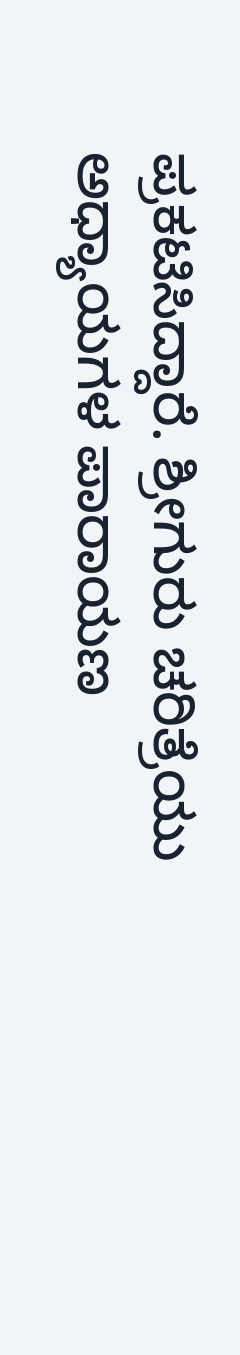ಪ್ರಕಟಿಸಿದ್ದಾರೆ. ಶ್ರೀಗುರು ಚರಿತ್ರೆಯು ಅಧ್ಯಾಯಗಳ ಪಾರಾಯಣ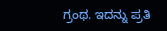ಗ್ರಂಥ. ಇದನ್ನು ಪ್ರತಿ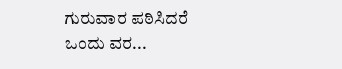ಗುರುವಾರ ಪಠಿಸಿದರೆ ಒಂದು ವರ...